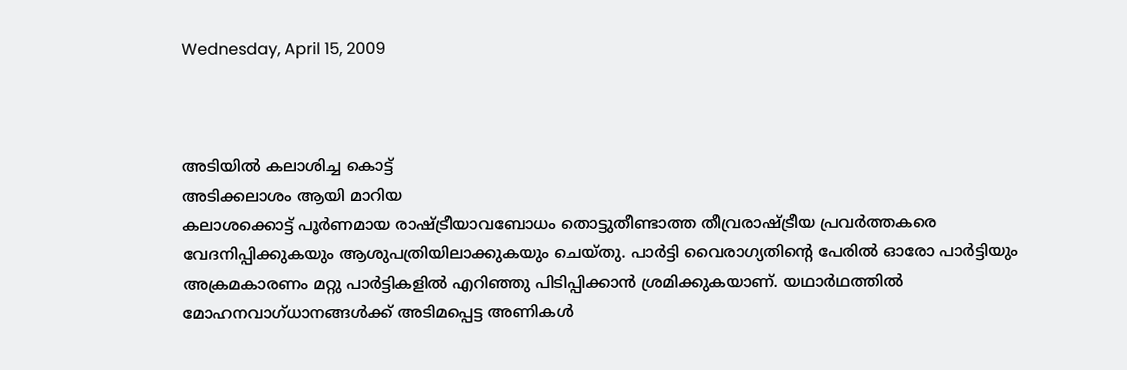Wednesday, April 15, 2009



അടിയില്‍ കലാശിച്ച കൊട്ട്
അടിക്കലാശം ആയി മാറിയ
കലാശക്കൊട്ട് പൂര്‍ണമായ രാഷ്ട്രീയാവബോധം തൊട്ടുതീണ്ടാത്ത തീവ്രരാഷ്ട്രീയ പ്രവര്‍ത്തകരെ വേദനിപ്പിക്കുകയും ആശുപത്രിയിലാക്കുകയും ചെയ്തു. പാര്‍ട്ടി വൈരാഗ്യതിന്‍റെ പേരില്‍ ഓരോ പാര്‍ട്ടിയും അക്രമകാരണം മറ്റു പാര്‍ട്ടികളില്‍ എറിഞ്ഞു പിടിപ്പിക്കാന്‍ ശ്രമിക്കുകയാണ്. യഥാര്‍ഥത്തില്‍ മോഹനവാഗ്ധാനങ്ങള്‍ക്ക് അടിമപ്പെട്ട അണികള്‍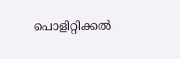പൊളിറ്റിക്കല്‍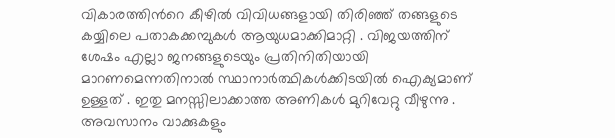വികാരത്തിന്‍റെ കീഴില്‍ വിവിധങ്ങളായി തിരിഞ്ഞ് തങ്ങളുടെ കയ്യിലെ പതാകക്കമ്പുകള്‍ ആയുധമാക്കിമാറ്റി . വിജയത്തിന് ശേഷം എല്ലാ ജനങ്ങളുടെയും പ്രതിനിതിയായി മാറണമെന്നതിനാല്‍ സ്ഥാനാര്‍ത്ഥികള്‍ക്കിടയില്‍ ഐക്യമാണ് ഉള്ളത് . ഇതു മനസ്സിലാക്കാത്ത അണികള്‍ മുറിവേറ്റു വീഴുന്നു . അവസാനം വാക്കുകളും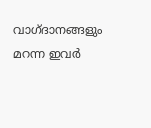വാഗ്ദാനങ്ങളും മറന്ന ഇവര്‍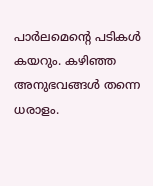പാര്‍ലമെന്‍റെ പടികള്‍ കയറും. കഴിഞ്ഞ അനുഭവങ്ങള്‍ തന്നെ ധരാളം.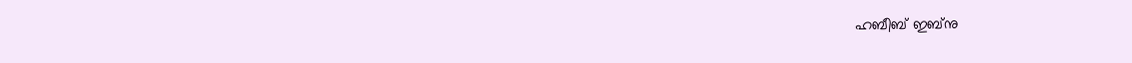ഹബീബ് ഇബ്നു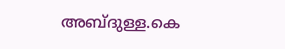അബ്ദുള്ള.കെ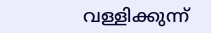വള്ളിക്കുന്ന്